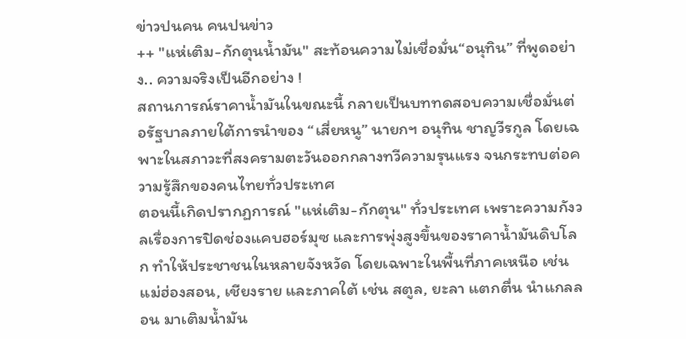ข่าวปนคน คนปนข่าว
++ "แห่เติม-กักตุนน้ำมัน" สะท้อนความไม่เชื่อมั่น“อนุทิน” ที่พูดอย่าง.. ความจริงเป็นอีกอย่าง !
สถานการณ์ราคาน้ำมันในขณะนี้ กลายเป็นบททดสอบความเชื่อมั่นต่อรัฐบาลภายใต้การนำของ “เสี่ยหนู” นายกฯ อนุทิน ชาญวีรกูล โดยเฉพาะในสภาวะที่สงครามตะวันออกกลางทวีความรุนแรง จนกระทบต่อความรู้สึกของคนไทยทั่วประเทศ
ตอนนี้เกิดปรากฏการณ์ "แห่เติม-กักตุน" ทั่วประเทศ เพราะความกังวลเรื่องการปิดช่องแคบฮอร์มุซ และการพุ่งสูงขึ้นของราคาน้ำมันดิบโลก ทำให้ประชาชนในหลายจังหวัด โดยเฉพาะในพื้นที่ภาคเหนือ เช่น แม่ฮ่องสอน, เชียงราย และภาคใต้ เช่น สตูล, ยะลา แตกตื่น นำแกลลอน มาเติมน้ำมัน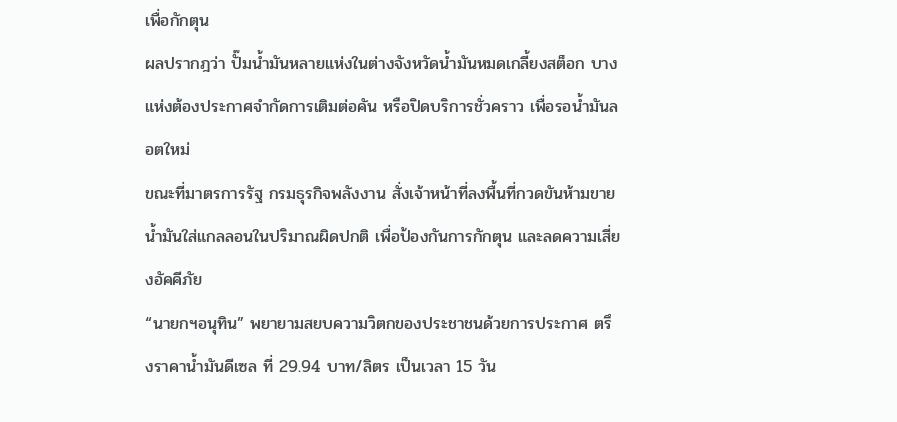เพื่อกักตุน
ผลปรากฎว่า ปั๊มน้ำมันหลายแห่งในต่างจังหวัดน้ำมันหมดเกลี้ยงสต็อก บางแห่งต้องประกาศจำกัดการเติมต่อคัน หรือปิดบริการชั่วคราว เพื่อรอน้ำมันลอตใหม่
ขณะที่มาตรการรัฐ กรมธุรกิจพลังงาน สั่งเจ้าหน้าที่ลงพื้นที่กวดขันห้ามขายน้ำมันใส่แกลลอนในปริมาณผิดปกติ เพื่อป้องกันการกักตุน และลดความเสี่ยงอัคคีภัย
“นายกฯอนุทิน” พยายามสยบความวิตกของประชาชนด้วยการประกาศ ตรึงราคาน้ำมันดีเซล ที่ 29.94 บาท/ลิตร เป็นเวลา 15 วัน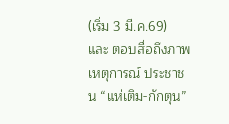(เริ่ม 3 มี.ค.69) และ ตอบสื่อถึงภาพเหตุการณ์ ประชาชน “แห่เติม-กักตุน”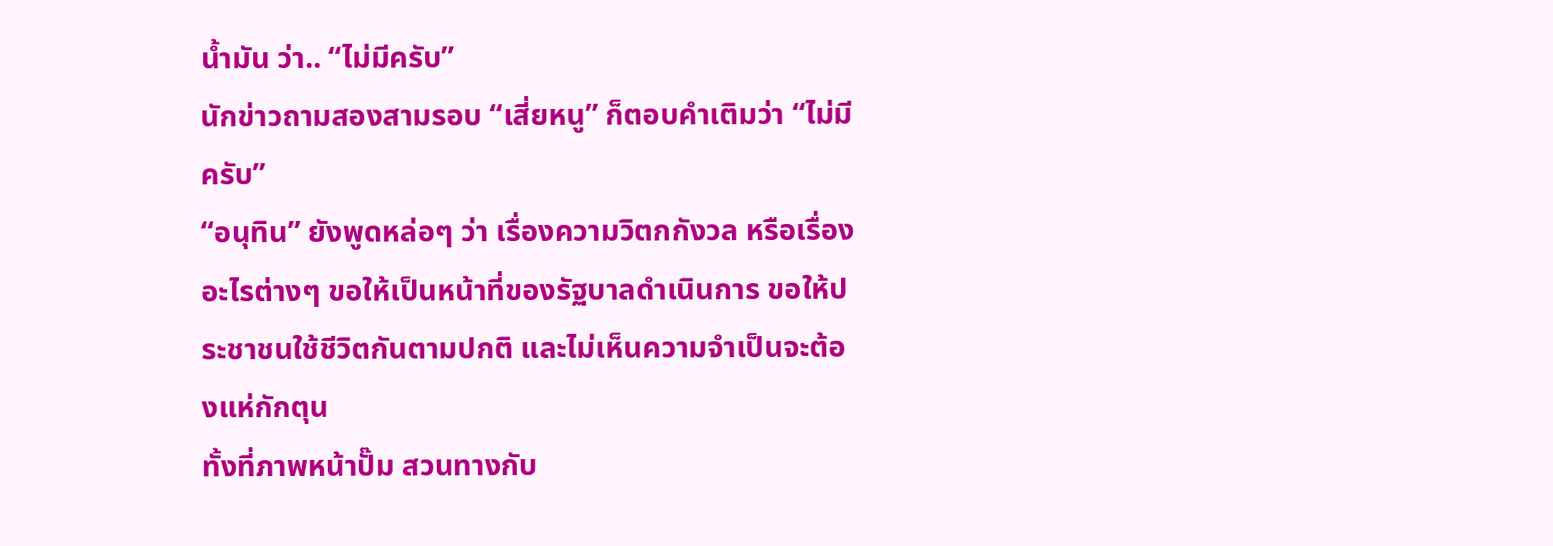น้ำมัน ว่า.. “ไม่มีครับ”
นักข่าวถามสองสามรอบ “เสี่ยหนู” ก็ตอบคำเติมว่า “ไม่มีครับ”
“อนุทิน” ยังพูดหล่อๆ ว่า เรื่องความวิตกกังวล หรือเรื่องอะไรต่างๆ ขอให้เป็นหน้าที่ของรัฐบาลดำเนินการ ขอให้ประชาชนใช้ชีวิตกันตามปกติ และไม่เห็นความจำเป็นจะต้องแห่กักตุน
ทั้งที่ภาพหน้าปั๊ม สวนทางกับ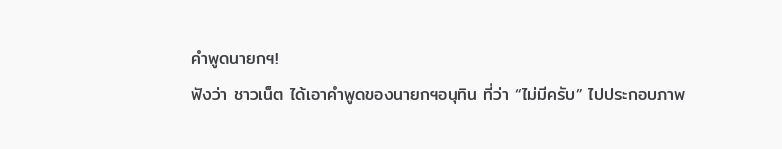คำพูดนายกฯ!
ฟังว่า ชาวเน็ต ได้เอาคำพูดของนายกฯอนุทิน ที่ว่า “ไม่มีครับ” ไปประกอบภาพ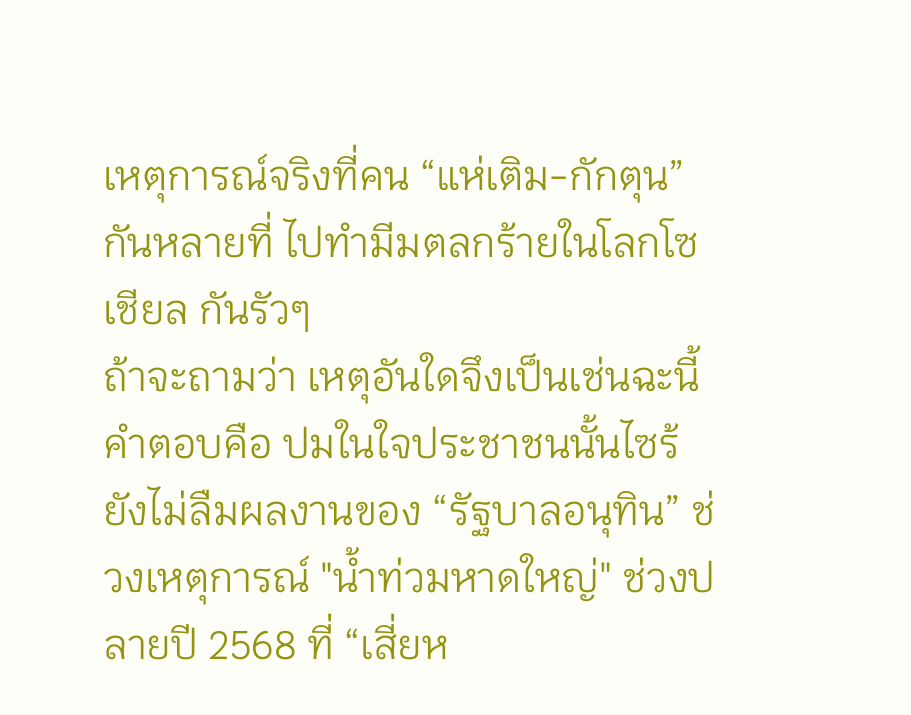เหตุการณ์จริงที่คน “แห่เติม-กักตุน”กันหลายที่ ไปทำมีมตลกร้ายในโลกโซเชียล กันรัวๆ
ถ้าจะถามว่า เหตุอันใดจึงเป็นเช่นฉะนี้ คำตอบคือ ปมในใจประชาชนนั้นไซร้ ยังไม่ลืมผลงานของ “รัฐบาลอนุทิน” ช่วงเหตุการณ์ "น้ำท่วมหาดใหญ่" ช่วงปลายปี 2568 ที่ “เสี่ยห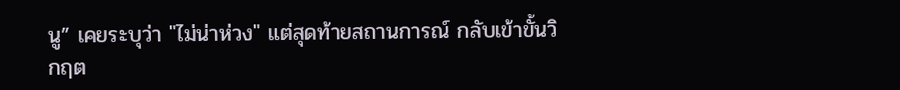นู” เคยระบุว่า "ไม่น่าห่วง" แต่สุดท้ายสถานการณ์ กลับเข้าขั้นวิกฤต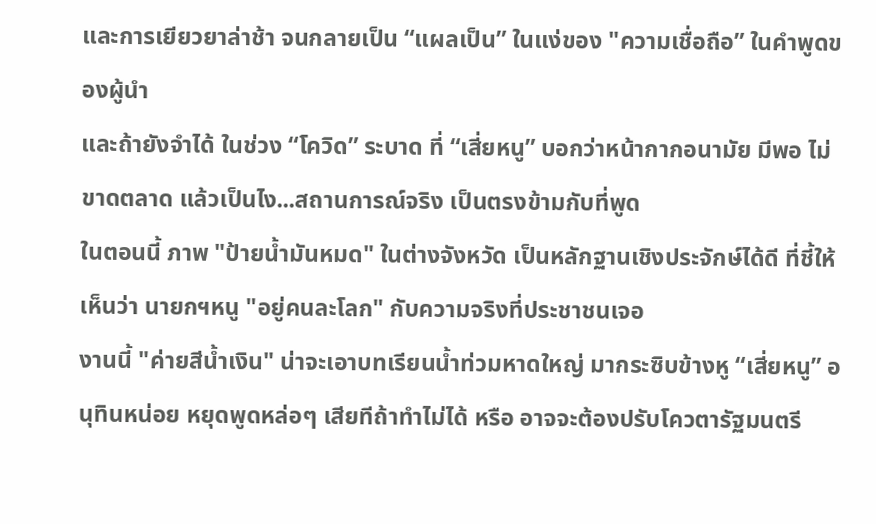และการเยียวยาล่าช้า จนกลายเป็น “แผลเป็น” ในแง่ของ "ความเชื่อถือ” ในคำพูดของผู้นำ
และถ้ายังจำได้ ในช่วง “โควิด” ระบาด ที่ “เสี่ยหนู” บอกว่าหน้ากากอนามัย มีพอ ไม่ขาดตลาด แล้วเป็นไง...สถานการณ์จริง เป็นตรงข้ามกับที่พูด
ในตอนนี้ ภาพ "ป้ายน้ำมันหมด" ในต่างจังหวัด เป็นหลักฐานเชิงประจักษ์ได้ดี ที่ชี้ให้เห็นว่า นายกฯหนู "อยู่คนละโลก" กับความจริงที่ประชาชนเจอ
งานนี้ "ค่ายสีน้ำเงิน" น่าจะเอาบทเรียนน้ำท่วมหาดใหญ่ มากระซิบข้างหู “เสี่ยหนู” อนุทินหน่อย หยุดพูดหล่อๆ เสียทีถ้าทำไม่ได้ หรือ อาจจะต้องปรับโควตารัฐมนตรี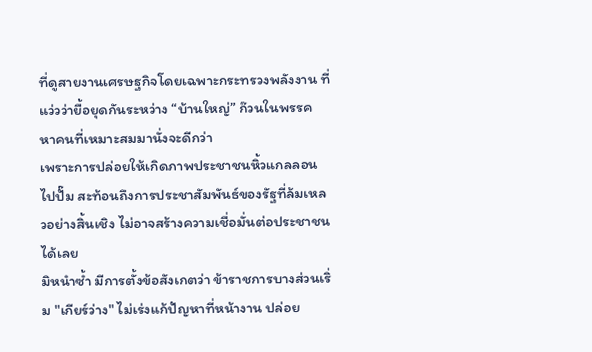ที่ดูสายงานเศรษฐกิจโดยเฉพาะกระทรวงพลังงาน ที่แว่วว่ายื้อยุดกันระหว่าง “บ้านใหญ่” ก๊วนในพรรค หาคนที่เหมาะสมมานั่งจะดีกว่า
เพราะการปล่อยให้เกิดภาพประชาชนหิ้วแกลลอนไปปั๊ม สะท้อนถึงการประชาสัมพันธ์ของรัฐที่ล้มเหลวอย่างสิ้นเชิง ไม่อาจสร้างความเชื่อมั่นต่อประชาชนได้เลย
มิหนำซ้ำ มีการตั้งข้อสังเกตว่า ข้าราชการบางส่วนเริ่ม "เกียร์ว่าง" ไม่เร่งแก้ปัญหาที่หน้างาน ปล่อย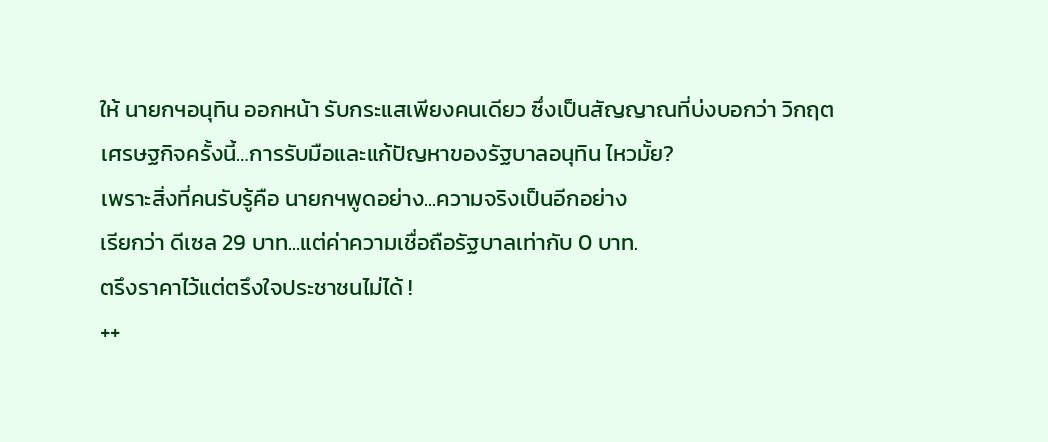ให้ นายกฯอนุทิน ออกหน้า รับกระแสเพียงคนเดียว ซึ่งเป็นสัญญาณที่บ่งบอกว่า วิกฤตเศรษฐกิจครั้งนี้…การรับมือและแก้ปัญหาของรัฐบาลอนุทิน ไหวมั้ย?
เพราะสิ่งที่คนรับรู้คือ นายกฯพูดอย่าง...ความจริงเป็นอีกอย่าง
เรียกว่า ดีเซล 29 บาท...แต่ค่าความเชื่อถือรัฐบาลเท่ากับ 0 บาท.
ตรึงราคาไว้แต่ตรึงใจประชาชนไม่ได้ !
++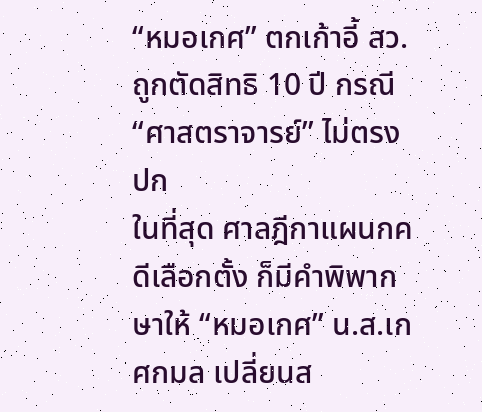“หมอเกศ” ตกเก้าอี้ สว. ถูกตัดสิทธิ 10 ปี กรณี “ศาสตราจารย์” ไม่ตรงปก
ในที่สุด ศาลฎีกาแผนกคดีเลือกตั้ง ก็มีคำพิพากษาให้ “หมอเกศ” น.ส.เกศกมล เปลี่ยนส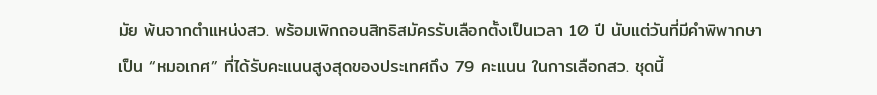มัย พ้นจากตำแหน่งสว. พร้อมเพิกถอนสิทธิสมัครรับเลือกตั้งเป็นเวลา 10 ปี นับแต่วันที่มีคำพิพากษา
เป็น “หมอเกศ” ที่ได้รับคะแนนสูงสุดของประเทศถึง 79 คะแนน ในการเลือกสว. ชุดนี้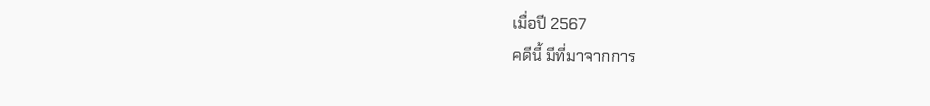เมื่อปี 2567
คดีนี้ มีที่มาจากการ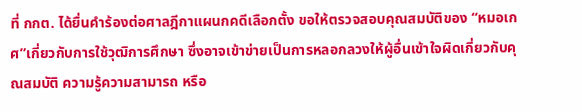ที่ กกต. ได้ยื่นคำร้องต่อศาลฎีกาแผนกคดีเลือกตั้ง ขอให้ตรวจสอบคุณสมบัติของ “หมอเกศ”เกี่ยวกับการใช้วุฒิการศึกษา ซึ่งอาจเข้าข่ายเป็นการหลอกลวงให้ผู้อื่นเข้าใจผิดเกี่ยวกับคุณสมบัติ ความรู้ความสามารถ หรือ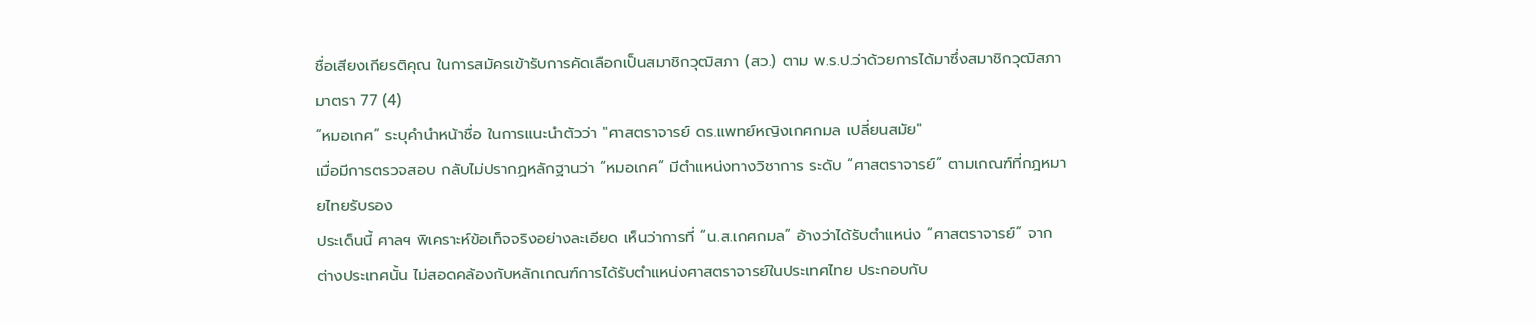ชื่อเสียงเกียรติคุณ ในการสมัครเข้ารับการคัดเลือกเป็นสมาชิกวุฒิสภา (สว.) ตาม พ.ร.ป.ว่าด้วยการได้มาซึ่งสมาชิกวุฒิสภา มาตรา 77 (4)
“หมอเกศ” ระบุคำนำหน้าชื่อ ในการแนะนำตัวว่า "ศาสตราจารย์ ดร.แพทย์หญิงเกศกมล เปลี่ยนสมัย"
เมื่อมีการตรวจสอบ กลับไม่ปรากฏหลักฐานว่า “หมอเกศ” มีตำแหน่งทางวิชาการ ระดับ “ศาสตราจารย์” ตามเกณฑ์ที่กฎหมายไทยรับรอง
ประเด็นนี้ ศาลฯ พิเคราะห์ข้อเท็จจริงอย่างละเอียด เห็นว่าการที่ “น.ส.เกศกมล” อ้างว่าได้รับตำแหน่ง “ศาสตราจารย์” จากต่างประเทศนั้น ไม่สอดคล้องกับหลักเกณฑ์การได้รับตำแหน่งศาสตราจารย์ในประเทศไทย ประกอบกับ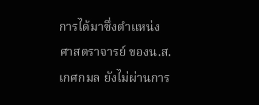การได้มาซึ่งตำแหน่ง ศาสตราจารย์ ของน.ส.เกศกมล ยังไม่ผ่านการ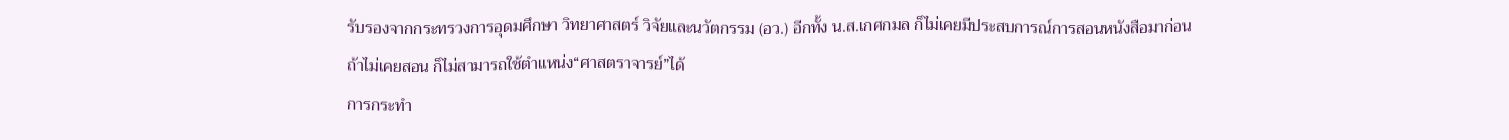รับรองจากกระทรวงการอุดมศึกษา วิทยาศาสตร์ วิจัยและนวัตกรรม (อว.) อีกทั้ง น.ส.เกศกมล ก็ไม่เคยมีประสบการณ์การสอนหนังสือมาก่อน
ถ้าไม่เคยสอน ก็ไม่สามารถใช้ตำแหน่ง“ศาสตราจารย์”ได้
การกระทำ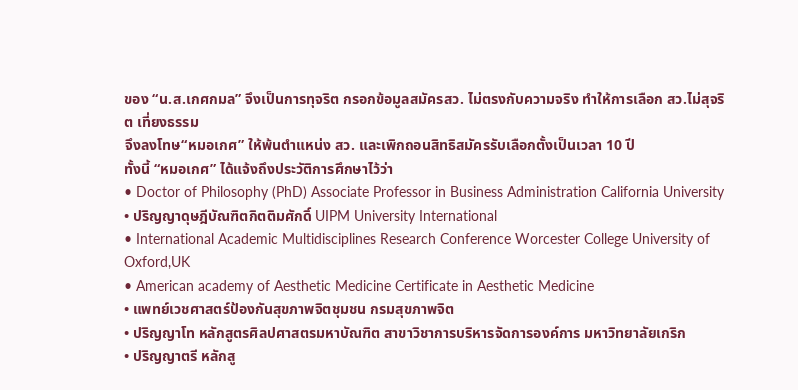ของ “น.ส.เกศกมล” จึงเป็นการทุจริต กรอกข้อมูลสมัครสว. ไม่ตรงกับความจริง ทำให้การเลือก สว.ไม่สุจริต เที่ยงธรรม
จึงลงโทษ“หมอเกศ” ให้พ้นตำแหน่ง สว. และเพิกถอนสิทธิสมัครรับเลือกตั้งเป็นเวลา 10 ปี
ทั้งนี้ “หมอเกศ” ได้แจ้งถึงประวัติการศึกษาไว้ว่า
• Doctor of Philosophy (PhD) Associate Professor in Business Administration California University
• ปริญญาดุษฎีบัณฑิตกิตติมศักดิ์ UIPM University International
• International Academic Multidisciplines Research Conference Worcester College University of Oxford,UK
• American academy of Aesthetic Medicine Certificate in Aesthetic Medicine
• แพทย์เวชศาสตร์ป้องกันสุขภาพจิตชุมชน กรมสุขภาพจิต
• ปริญญาโท หลักสูตรศิลปศาสตรมหาบัณฑิต สาขาวิชาการบริหารจัดการองค์การ มหาวิทยาลัยเกริก
• ปริญญาตรี หลักสู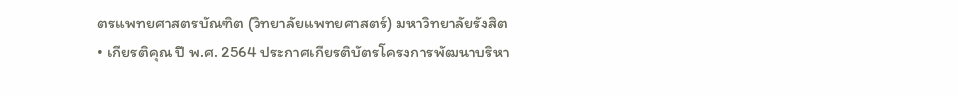ตรแพทยศาสตรบัณฑิต (วิทยาลัยแพทยศาสตร์) มหาวิทยาลัยรังสิต
• เกียรติคุณ ปี พ.ศ. 2564 ประกาศเกียรติบัตรโครงการพัฒนาบริหา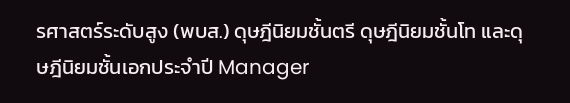รศาสตร์ระดับสูง (พบส.) ดุษฎีนิยมชั้นตรี ดุษฎีนิยมชั้นโท และดุษฎีนิยมชั้นเอกประจําปี Manager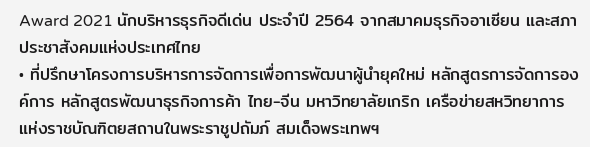Award 2021 นักบริหารธุรกิจดีเด่น ประจําปี 2564 จากสมาคมธุรกิจอาเซียน และสภาประชาสังคมแห่งประเทศไทย
• ที่ปรึกษาโครงการบริหารการจัดการเพื่อการพัฒนาผู้นํายุคใหม่ หลักสูตรการจัดการองค์การ หลักสูตรพัฒนาธุรกิจการค้า ไทย-จีน มหาวิทยาลัยเกริก เครือข่ายสหวิทยาการแห่งราชบัณฑิตยสถานในพระราชูปถัมภ์ สมเด็จพระเทพฯ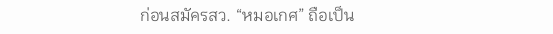ก่อนสมัครสว. “หมอเกศ” ถือเป็น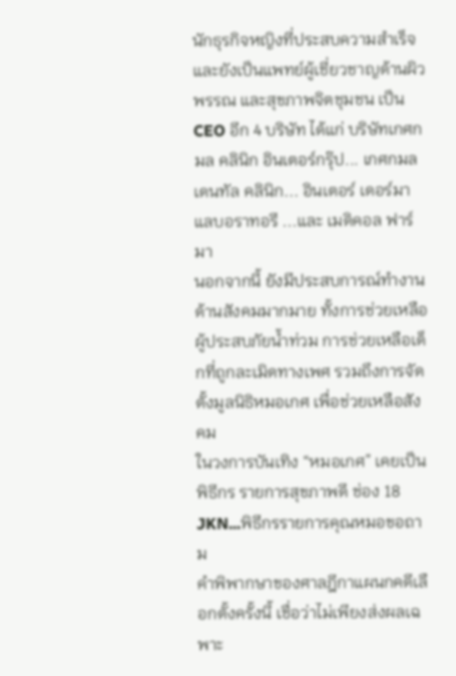นักธุรกิจหญิงที่ประสบความสำเร็จ และยังเป็นแพทย์ผู้เชี่ยวชาญด้านผิวพรรณ และสุขภาพจิตชุมชน เป็น CEO อีก 4 บริษัท ได้แก่ บริษัทเกศกมล คลินิก อินเตอร์กรุ๊ป... เกศกมล เดนทัล คลินิก... อินเตอร์ เดอร์มา แลบอราทอรี ...และ เมดิคอล ฟาร์มา
นอกจากนี้ ยังมีประสบการณ์ทำงานด้านสังคมมากมาย ทั้งการช่วยเหลือผู้ประสบภัยน้ำท่วม การช่วยเหลือเด็กที่ถูกละเมิดทางเพศ รวมถึงการจัดตั้งมูลนิธิหมอเกศ เพื่อช่วยเหลือสังคม
ในวงการบันเทิง “หมอเกศ” เคยเป็นพิธีกร รายการสุขภาพดี ช่อง 18 JKN...พิธีกรรายการคุณหมอขอถาม
คำพิพากษาของศาลฎีกาแผนกคดีเลือกตั้งครั้งนี้ เชื่อว่าไม่เพียงส่งผลเฉพาะ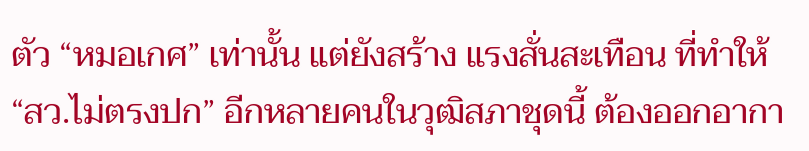ตัว “หมอเกศ” เท่านั้น แต่ยังสร้าง แรงสั่นสะเทือน ที่ทำให้ “สว.ไม่ตรงปก” อีกหลายคนในวุฒิสภาชุดนี้ ต้องออกอากา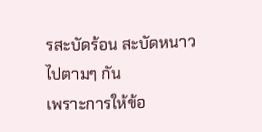รสะบัดร้อน สะบัดหนาวไปตามๆ กัน
เพราะการให้ข้อ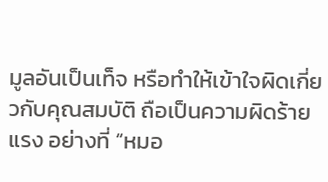มูลอันเป็นเท็จ หรือทำให้เข้าใจผิดเกี่ยวกับคุณสมบัติ ถือเป็นความผิดร้ายแรง อย่างที่ “หมอ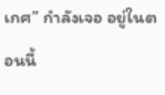เกศ” กำลังเจอ อยู่ในตอนนี้